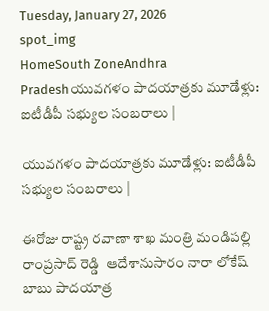Tuesday, January 27, 2026
spot_img
HomeSouth ZoneAndhra Pradeshయువగళం పాదయాత్రకు మూడేళ్లు: ఐటీడీపీ సభ్యుల సంబరాలు |

యువగళం పాదయాత్రకు మూడేళ్లు: ఐటీడీపీ సభ్యుల సంబరాలు |

ఈరోజు రాష్ట్ర రవాణా శాఖ మంత్రి మండిపల్లి రాంప్రసాద్ రెడ్డి  ఆదేశానుసారం నారా లోకేష్ బాబు పాదయాత్ర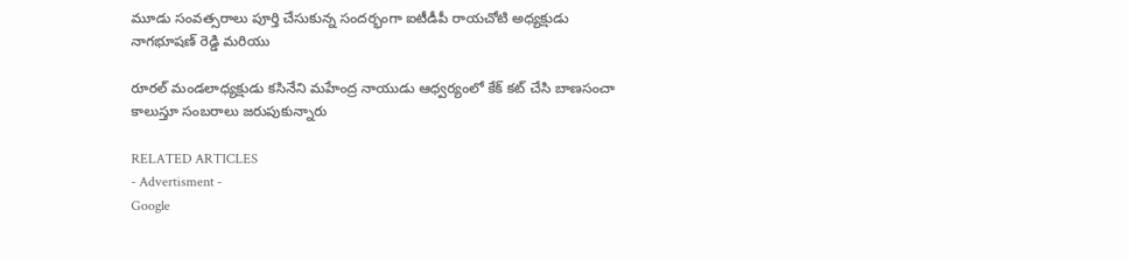మూడు సంవత్సరాలు పూర్తి చేసుకున్న సందర్భంగా ఐటీడీపీ రాయచోటి అధ్యక్షుడు నాగభూషణ్ రెడ్డి మరియు

రూరల్ మండలాధ్యక్షుడు కసినేని మహేంద్ర నాయుడు ఆధ్వర్యంలో కేక్ కట్ చేసి బాణసంచా కాలుస్తూ సంబరాలు జరుపుకున్నారు

RELATED ARTICLES
- Advertisment -
Google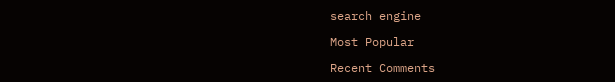search engine

Most Popular

Recent Comments